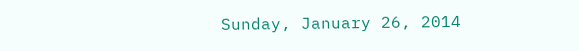Sunday, January 26, 2014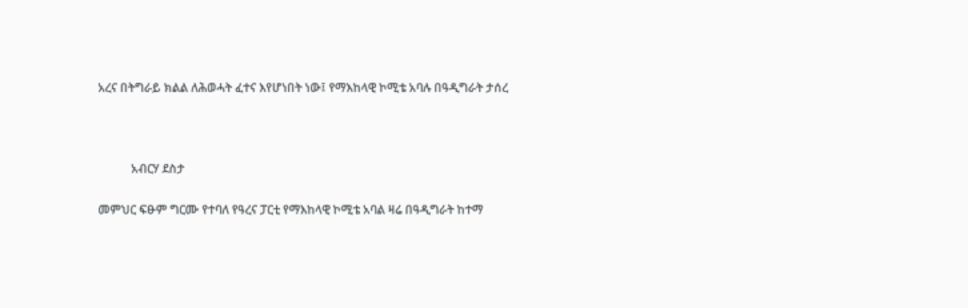አረና በትግራይ ክልል ለሕወሓት ፈተና እየሆነበት ነው፤ የማእከላዊ ኮሚቴ አባሉ በዓዲግራት ታሰረ



           አብርሃ ደስታ

መምህር ፍፁም ግርሙ የተባለ የዓረና ፓርቲ የማእከላዊ ኮሚቴ አባል ዛሬ በዓዲግራት ከተማ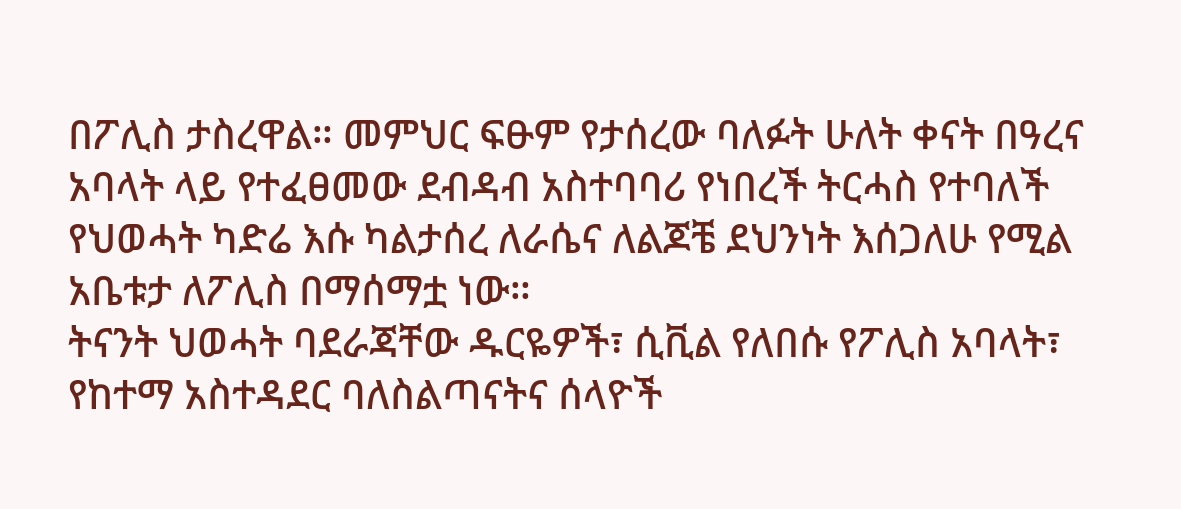በፖሊስ ታስረዋል። መምህር ፍፁም የታሰረው ባለፉት ሁለት ቀናት በዓረና አባላት ላይ የተፈፀመው ደብዳብ አስተባባሪ የነበረች ትርሓስ የተባለች የህወሓት ካድሬ እሱ ካልታሰረ ለራሴና ለልጆቼ ደህንነት እሰጋለሁ የሚል አቤቱታ ለፖሊስ በማሰማቷ ነው።
ትናንት ህወሓት ባደራጃቸው ዱርዬዎች፣ ሲቪል የለበሱ የፖሊስ አባላት፣ የከተማ አስተዳደር ባለስልጣናትና ሰላዮች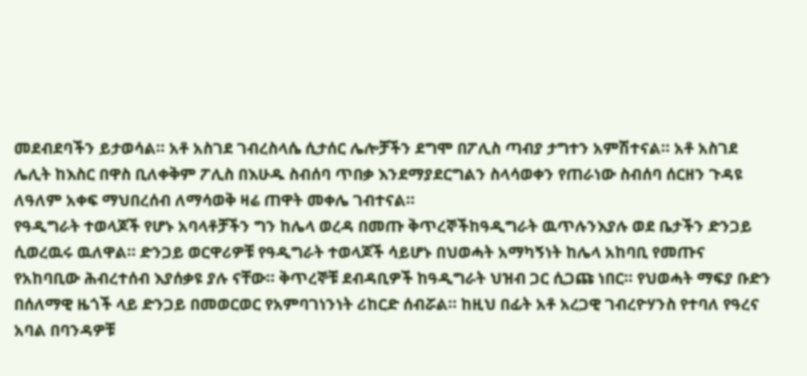መደብደባችን ይታወሳል። አቶ አስገደ ገብረስላሴ ሲታሰር ሌሎቻችን ደግሞ በፖሊስ ጣብያ ታግተን አምሽተናል። አቶ አስገደ ሌሊት ከእስር በዋስ ቢለቀቅም ፖሊስ በእሁዱ ስብሰባ ጥበቃ እንደማያደርግልን ስላሳወቀን የጠራነው ስብሰባ ሰርዘን ጉዳዩ ለዓለም አቀፍ ማህበረሰብ ለማሳወቅ ዛሬ ጠዋት መቀሌ ገብተናል።
የዓዲግራት ተወላጆች የሆኑ አባላቶቻችን ግን ከሌላ ወረዳ በመጡ ቅጥረኞችከዓዲግራት ዉጥሉንእያሉ ወደ ቤታችን ድንጋይ ሲወረዉሩ ዉለዋል። ድንጋይ ወርዋሪዎቹ የዓዲግራት ተወላጆች ሳይሆኑ በህወሓት አማካኝነት ከሌላ አከባቢ የመጡና የአከባቢው ሕብረተሰብ እያሰቃዩ ያሉ ናቸው። ቅጥረኞቹ ደብዳቢዎች ከዓዲግራት ህዝብ ጋር ሲጋጩ ነበር። የህወሓት ማፍያ ቡድን በሰለማዊ ዜጎች ላይ ድንጋይ በመወርወር የአምባገነንነት ሪከርድ ሰብሯል። ከዚህ በፊት አቶ አረጋዊ ገብረዮሃንስ የተባለ የዓረና አባል በባንዳዎቹ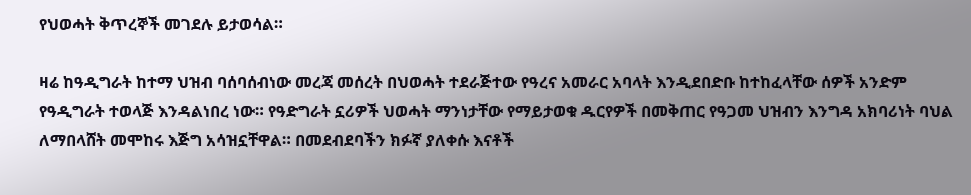የህወሓት ቅጥረኞች መገደሉ ይታወሳል።

ዛሬ ከዓዲግራት ከተማ ህዝብ ባሰባሰብነው መረጃ መሰረት በህወሓት ተደራጅተው የዓረና አመራር አባላት እንዲደበድቡ ከተከፈላቸው ሰዎች አንድም የዓዲግራት ተወላጅ እንዳልነበረ ነው። የዓድግራት ኗሪዎች ህወሓት ማንነታቸው የማይታወቁ ዱርየዎች በመቅጠር የዓጋመ ህዝብን እንግዳ አክባሪነት ባህል ለማበላሸት መሞከሩ እጅግ አሳዝኗቸዋል። በመደብደባችን ክፉኛ ያለቀሱ እናቶች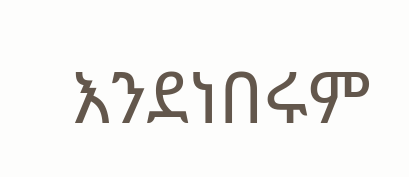እንደነበሩም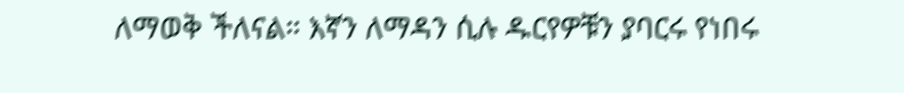ለማወቅ ችለናል። እኛን ለማዳን ሲሉ ዱርየዎቹን ያባርሩ የነበሩ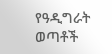የዓዲግራት ወጣቶች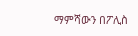ማምሻውን በፖሊስ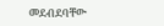መደብደባቸው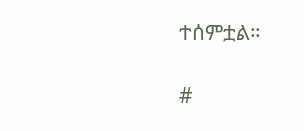ተሰምቷል።

#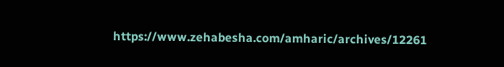https://www.zehabesha.com/amharic/archives/12261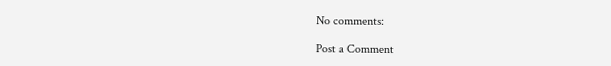No comments:

Post a Comment